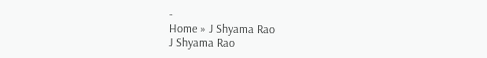-
Home » J Shyama Rao
J Shyama Rao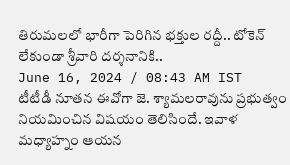తిరుమలలో భారీగా పెరిగిన భక్తుల రద్దీ.. టోకెన్ లేకుండా శ్రీవారి దర్శనానికి..
June 16, 2024 / 08:43 AM IST
టీటీడీ నూతన ఈవోగా జె. శ్యామలరావును ప్రభుత్వం నియమించిన విషయం తెలిసిందే. ఇవాళ మధ్యాహ్నం ఆయన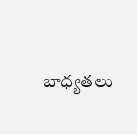బాధ్యతలు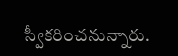స్వీకరించనున్నారు.